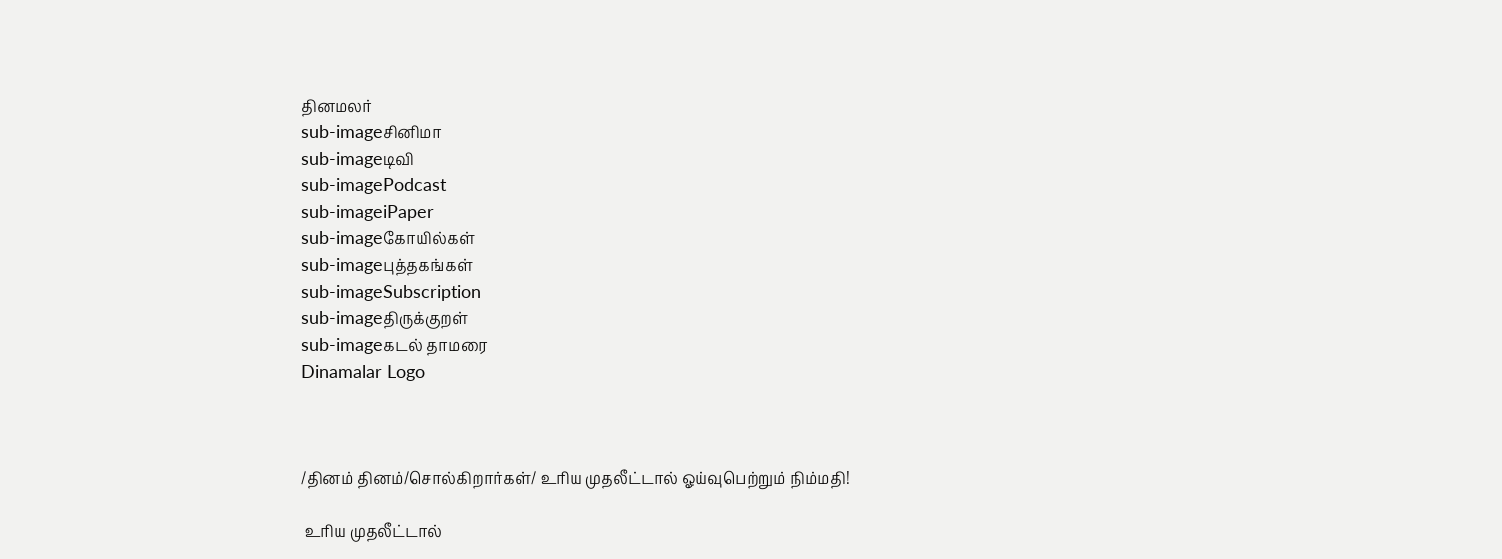தினமலர்
sub-imageசினிமா
sub-imageடிவி
sub-imagePodcast
sub-imageiPaper
sub-imageகோயில்கள்
sub-imageபுத்தகங்கள்
sub-imageSubscription
sub-imageதிருக்குறள்
sub-imageகடல் தாமரை
Dinamalar Logo



/தினம் தினம்/சொல்கிறார்கள்/ உரிய முதலீட்டால் ஓய்வுபெற்றும் நிம்மதி!

 உரிய முதலீட்டால்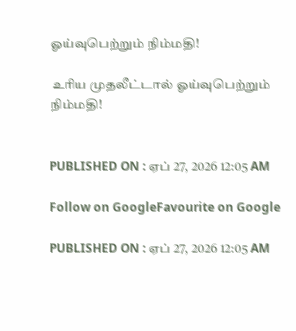ஓய்வுபெற்றும் நிம்மதி!

 உரிய முதலீட்டால் ஓய்வுபெற்றும் நிம்மதி!


PUBLISHED ON : ஏப் 27, 2026 12:05 AM

Follow on GoogleFavourite on Google

PUBLISHED ON : ஏப் 27, 2026 12:05 AM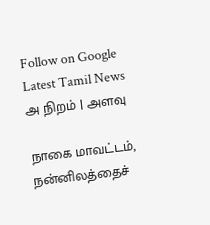Follow on Google
Latest Tamil News
அ நிறம் | அளவு

நாகை மாவட்டம், நன்னிலத்தைச்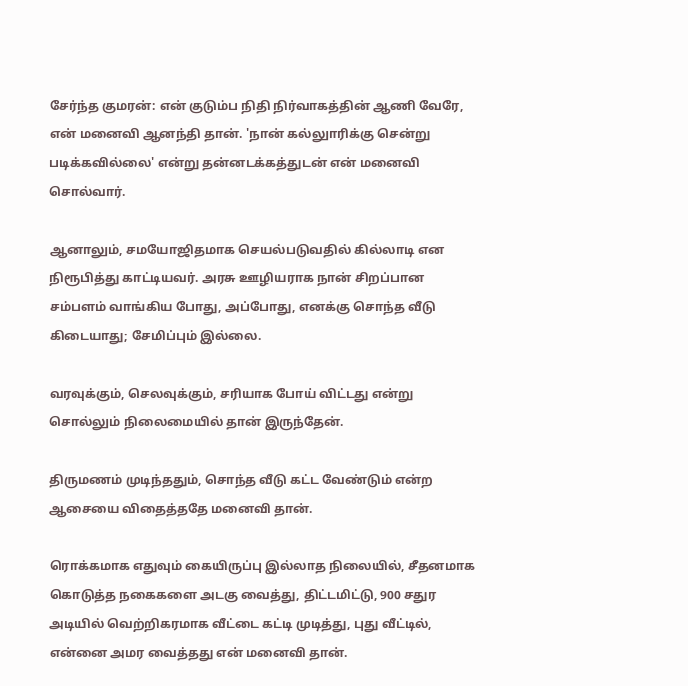சேர்ந்த குமரன்: என் குடும்ப நிதி நிர்வாகத்தின் ஆணி வேரே, என் மனைவி ஆனந்தி தான். 'நான் கல்லுாரிக்கு சென்று படிக்கவில்லை' என்று தன்னடக்கத்துடன் என் மனைவி சொல்வார்.

ஆனாலும், சமயோஜிதமாக செயல்படுவதில் கில்லாடி என நிரூபித்து காட்டியவர். அரசு ஊழியராக நான் சிறப்பான சம்பளம் வாங்கிய போது, அப்போது, எனக்கு சொந்த வீடு கிடையாது; சேமிப்பும் இல்லை.

வரவுக்கும், செலவுக்கும், சரியாக போய் விட்டது என்று சொல்லும் நிலைமையில் தான் இருந்தேன்.

திருமணம் முடிந்ததும், சொந்த வீடு கட்ட வேண்டும் என்ற ஆசையை விதைத்ததே மனைவி தான்.

ரொக்கமாக எதுவும் கையிருப்பு இல்லாத நிலையில், சீதனமாக கொடுத்த நகைகளை அடகு வைத்து, திட்டமிட்டு, 900 சதுர அடியில் வெற்றிகரமாக வீட்டை கட்டி முடித்து, புது வீட்டில், என்னை அமர வைத்தது என் மனைவி தான்.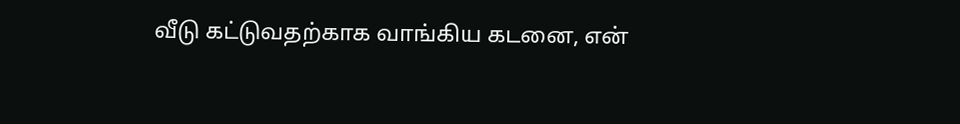வீடு கட்டுவதற்காக வாங்கிய கடனை, என்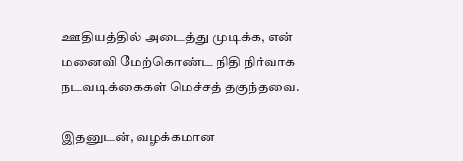ஊதியத்தில் அடைத்து முடிக்க, என் மனைவி மேற்கொண்ட நிதி நிர்வாக நடவடிக்கைகள் மெச்சத் தகுந்தவை.

இதனுடன், வழக்கமான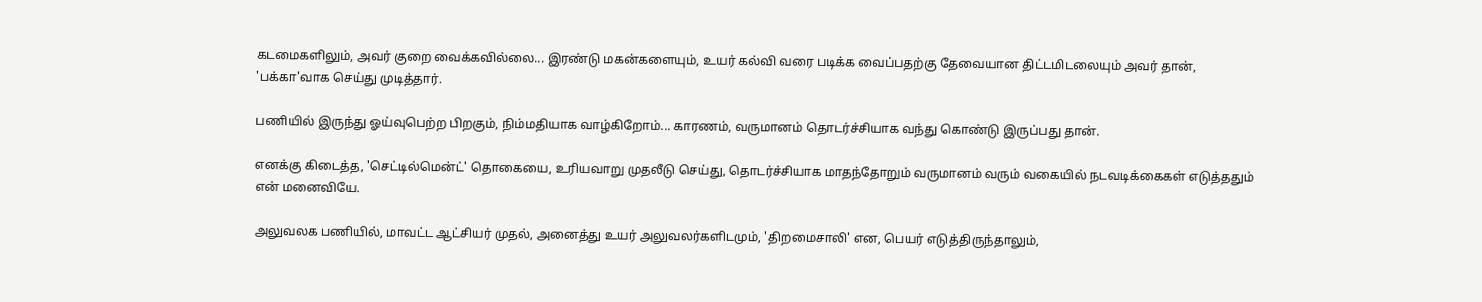கடமைகளிலும், அவர் குறை வைக்கவில்லை... இரண்டு மகன்களையும், உயர் கல்வி வரை படிக்க வைப்பதற்கு தேவையான திட்டமிடலையும் அவர் தான், 'பக்கா'வாக செய்து முடித்தார்.

பணியில் இருந்து ஓய்வுபெற்ற பிறகும், நிம்மதியாக வாழ்கிறோம்... காரணம், வருமானம் தொடர்ச்சியாக வந்து கொண்டு இருப்பது தான்.

எனக்கு கிடைத்த, 'செட்டில்மென்ட்' தொகையை, உரியவாறு முதலீடு செய்து, தொடர்ச்சியாக மாதந்தோறும் வருமானம் வரும் வகையில் நடவடிக்கைகள் எடுத்ததும் என் மனைவியே.

அலுவலக பணியில், மாவட்ட ஆட்சியர் முதல், அனைத்து உயர் அலுவலர்களிடமும், 'திறமைசாலி' என, பெயர் எடுத்திருந்தாலும்,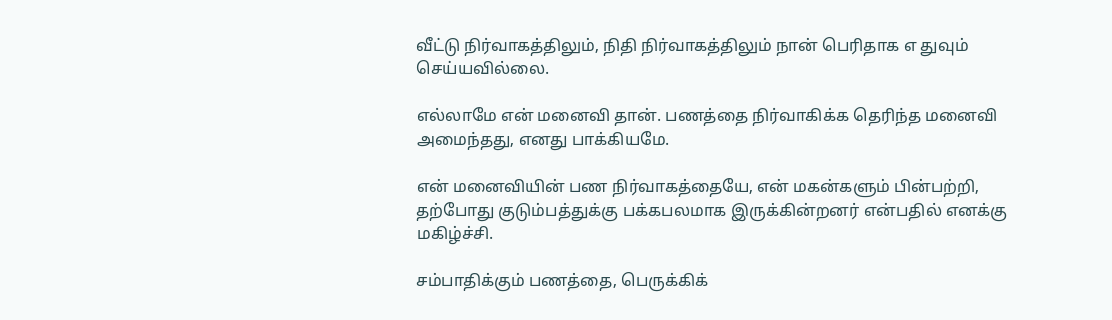வீட்டு நிர்வாகத்திலும், நிதி நிர்வாகத்திலும் நான் பெரிதாக எ துவும் செய்யவில்லை.

எல்லாமே என் மனைவி தான். பணத்தை நிர்வாகிக்க தெரிந்த மனைவி அமைந்தது, எனது பாக்கியமே.

என் மனைவியின் பண நிர்வாகத்தையே, என் மகன்களும் பின்பற்றி, தற்போது குடும்பத்துக்கு பக்கபலமாக இருக்கின்றனர் என்பதில் எனக்கு மகிழ்ச்சி.

சம்பாதிக்கும் பணத்தை, பெருக்கிக்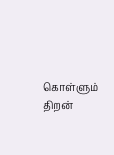கொள்ளும் திறன்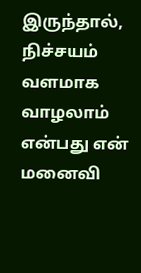இருந்தால், நிச்சயம் வளமாக வாழலாம் என்பது என் மனைவி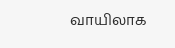வாயிலாக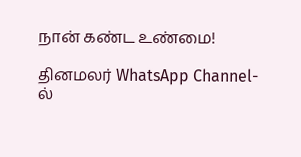நான் கண்ட உண்மை!

தினமலர் WhatsApp Channel-ல்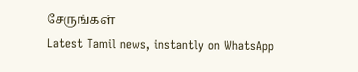சேருங்கள்
Latest Tamil news, instantly on WhatsApp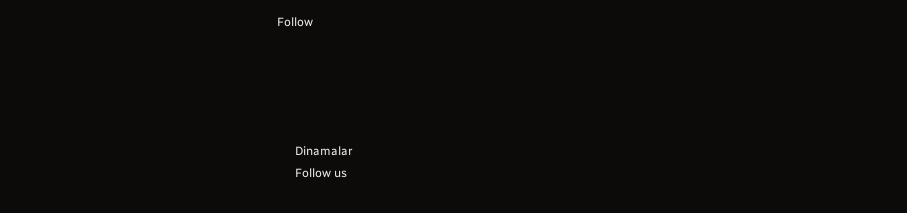Follow





      Dinamalar
      Follow us